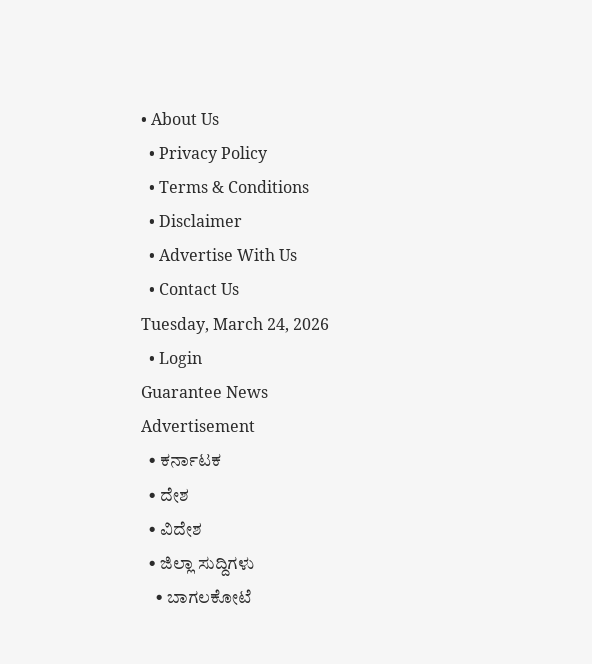• About Us
  • Privacy Policy
  • Terms & Conditions
  • Disclaimer
  • Advertise With Us
  • Contact Us
Tuesday, March 24, 2026
  • Login
Guarantee News
Advertisement
  • ಕರ್ನಾಟಕ
  • ದೇಶ
  • ವಿದೇಶ
  • ಜಿಲ್ಲಾ ಸುದ್ದಿಗಳು
    • ಬಾಗಲಕೋಟೆ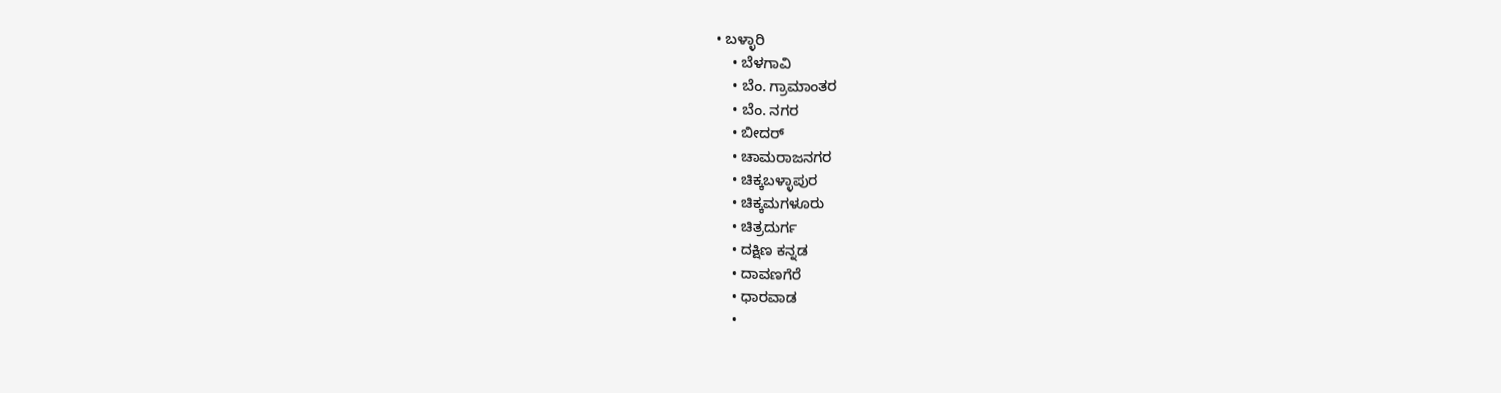• ಬಳ್ಳಾರಿ
    • ಬೆಳಗಾವಿ
    • ಬೆಂ. ಗ್ರಾಮಾಂತರ
    • ಬೆಂ. ನಗರ
    • ಬೀದರ್
    • ಚಾಮರಾಜನಗರ
    • ಚಿಕ್ಕಬಳ್ಳಾಪುರ
    • ಚಿಕ್ಕಮಗಳೂರು
    • ಚಿತ್ರದುರ್ಗ
    • ದಕ್ಷಿಣ ಕನ್ನಡ
    • ದಾವಣಗೆರೆ
    • ಧಾರವಾಡ
    •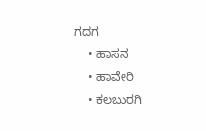ಗದಗ
    • ಹಾಸನ
    • ಹಾವೇರಿ
    • ಕಲಬುರಗಿ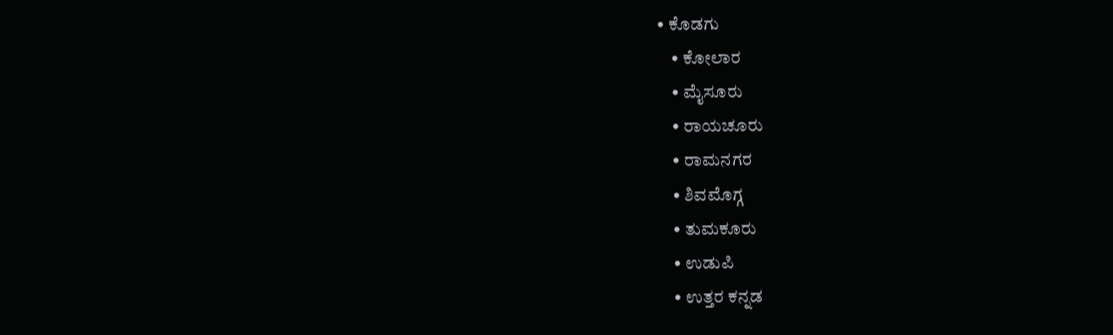• ಕೊಡಗು
    • ಕೋಲಾರ
    • ಮೈಸೂರು
    • ರಾಯಚೂರು
    • ರಾಮನಗರ
    • ಶಿವಮೊಗ್ಗ
    • ತುಮಕೂರು
    • ಉಡುಪಿ
    • ಉತ್ತರ ಕನ್ನಡ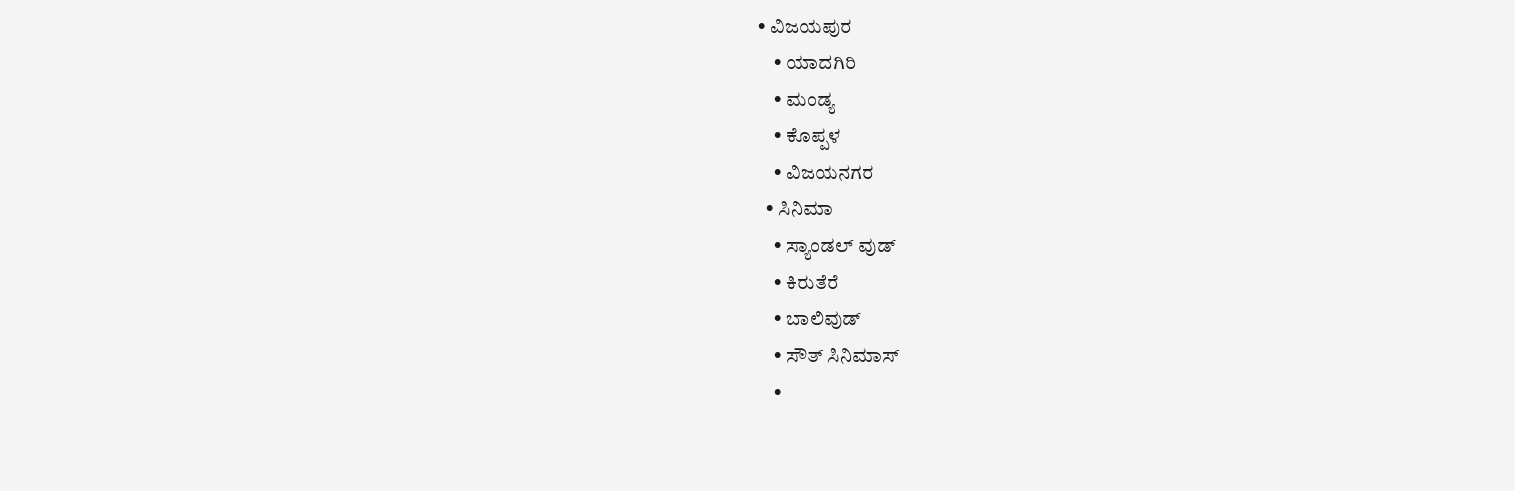• ವಿಜಯಪುರ
    • ಯಾದಗಿರಿ
    • ಮಂಡ್ಯ
    • ಕೊಪ್ಪಳ
    • ವಿಜಯನಗರ
  • ಸಿನಿಮಾ
    • ಸ್ಯಾಂಡಲ್ ವುಡ್
    • ಕಿರುತೆರೆ
    • ಬಾಲಿವುಡ್
    • ಸೌತ್ ಸಿನಿಮಾಸ್
    •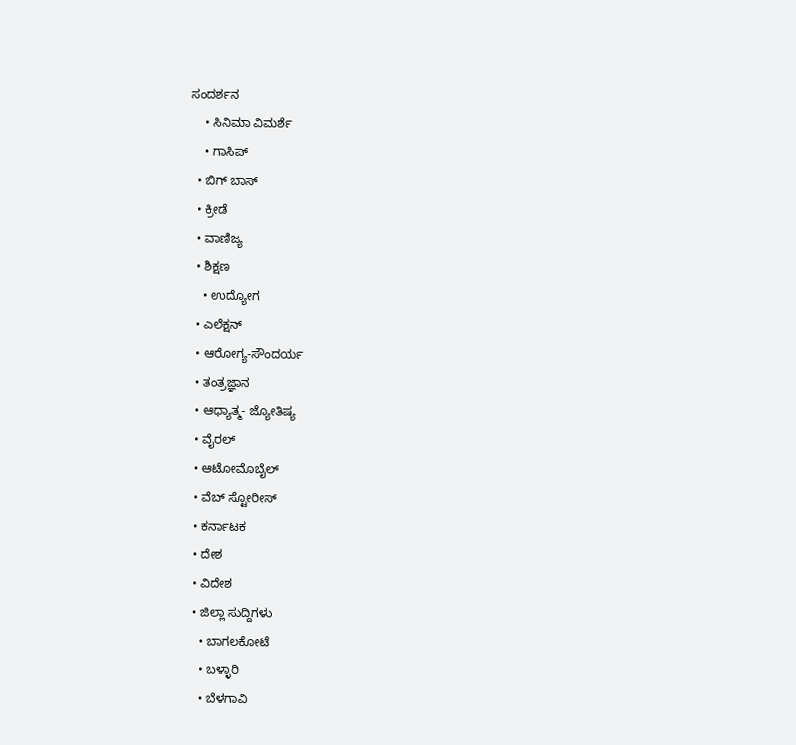ಸಂದರ್ಶನ
    • ಸಿನಿಮಾ ವಿಮರ್ಶೆ
    • ಗಾಸಿಪ್
  • ಬಿಗ್ ಬಾಸ್
  • ಕ್ರೀಡೆ
  • ವಾಣಿಜ್ಯ
  • ಶಿಕ್ಷಣ
    • ಉದ್ಯೋಗ
  • ಎಲೆಕ್ಷನ್
  • ಆರೋಗ್ಯ-ಸೌಂದರ್ಯ
  • ತಂತ್ರಜ್ಞಾನ
  • ಆಧ್ಯಾತ್ಮ- ಜ್ಯೋತಿಷ್ಯ
  • ವೈರಲ್
  • ಆಟೋಮೊಬೈಲ್
  • ವೆಬ್ ಸ್ಟೋರೀಸ್
  • ಕರ್ನಾಟಕ
  • ದೇಶ
  • ವಿದೇಶ
  • ಜಿಲ್ಲಾ ಸುದ್ದಿಗಳು
    • ಬಾಗಲಕೋಟೆ
    • ಬಳ್ಳಾರಿ
    • ಬೆಳಗಾವಿ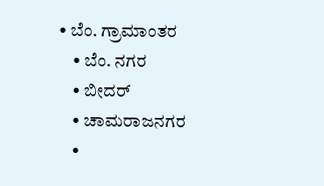• ಬೆಂ. ಗ್ರಾಮಾಂತರ
    • ಬೆಂ. ನಗರ
    • ಬೀದರ್
    • ಚಾಮರಾಜನಗರ
    •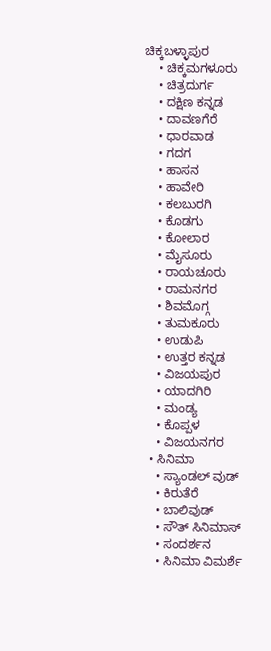ಚಿಕ್ಕಬಳ್ಳಾಪುರ
    • ಚಿಕ್ಕಮಗಳೂರು
    • ಚಿತ್ರದುರ್ಗ
    • ದಕ್ಷಿಣ ಕನ್ನಡ
    • ದಾವಣಗೆರೆ
    • ಧಾರವಾಡ
    • ಗದಗ
    • ಹಾಸನ
    • ಹಾವೇರಿ
    • ಕಲಬುರಗಿ
    • ಕೊಡಗು
    • ಕೋಲಾರ
    • ಮೈಸೂರು
    • ರಾಯಚೂರು
    • ರಾಮನಗರ
    • ಶಿವಮೊಗ್ಗ
    • ತುಮಕೂರು
    • ಉಡುಪಿ
    • ಉತ್ತರ ಕನ್ನಡ
    • ವಿಜಯಪುರ
    • ಯಾದಗಿರಿ
    • ಮಂಡ್ಯ
    • ಕೊಪ್ಪಳ
    • ವಿಜಯನಗರ
  • ಸಿನಿಮಾ
    • ಸ್ಯಾಂಡಲ್ ವುಡ್
    • ಕಿರುತೆರೆ
    • ಬಾಲಿವುಡ್
    • ಸೌತ್ ಸಿನಿಮಾಸ್
    • ಸಂದರ್ಶನ
    • ಸಿನಿಮಾ ವಿಮರ್ಶೆ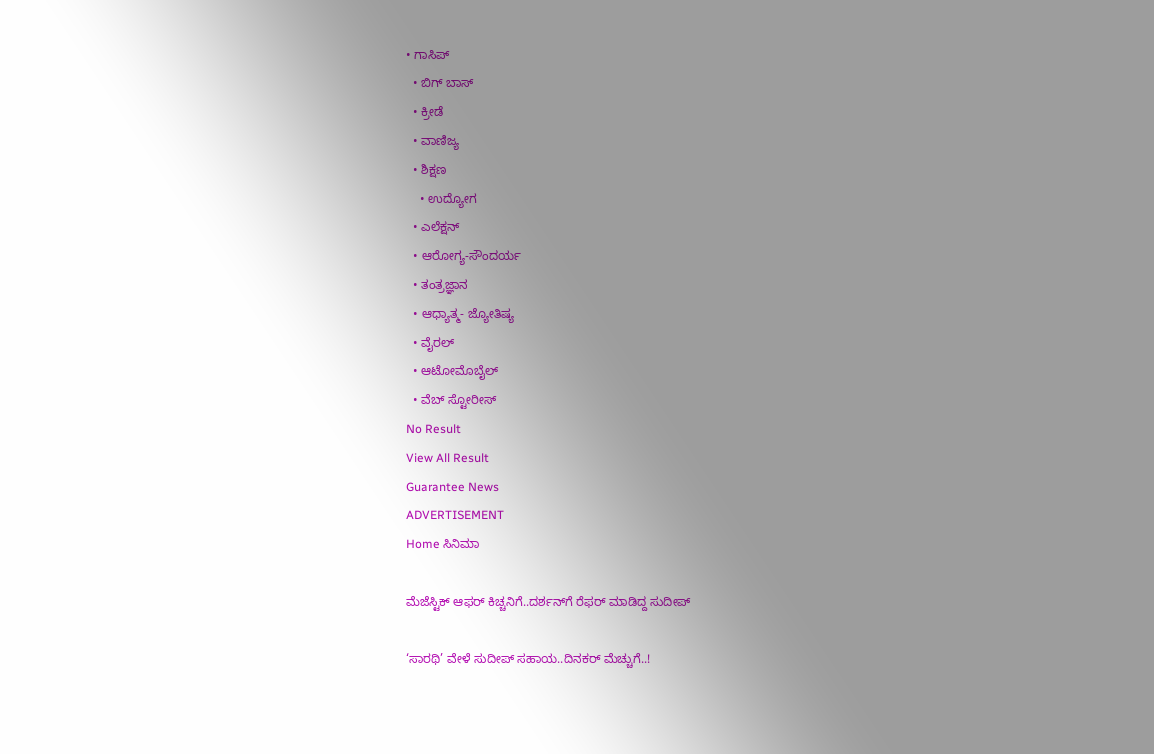• ಗಾಸಿಪ್
  • ಬಿಗ್ ಬಾಸ್
  • ಕ್ರೀಡೆ
  • ವಾಣಿಜ್ಯ
  • ಶಿಕ್ಷಣ
    • ಉದ್ಯೋಗ
  • ಎಲೆಕ್ಷನ್
  • ಆರೋಗ್ಯ-ಸೌಂದರ್ಯ
  • ತಂತ್ರಜ್ಞಾನ
  • ಆಧ್ಯಾತ್ಮ- ಜ್ಯೋತಿಷ್ಯ
  • ವೈರಲ್
  • ಆಟೋಮೊಬೈಲ್
  • ವೆಬ್ ಸ್ಟೋರೀಸ್
No Result
View All Result
Guarantee News
ADVERTISEMENT
Home ಸಿನಿಮಾ

ಮೆಜೆಸ್ಟಿಕ್‌‌‌ ಆಫರ್ ಕಿಚ್ಚನಿಗೆ..ದರ್ಶನ್‌ಗೆ ರೆಫರ್ ಮಾಡಿದ್ದ ಸುದೀಪ್‌‌

‘ಸಾರಥಿ’ ವೇಳೆ ಸುದೀಪ್ ಸಹಾಯ..ದಿನಕರ್ ಮೆಚ್ಚುಗೆ..!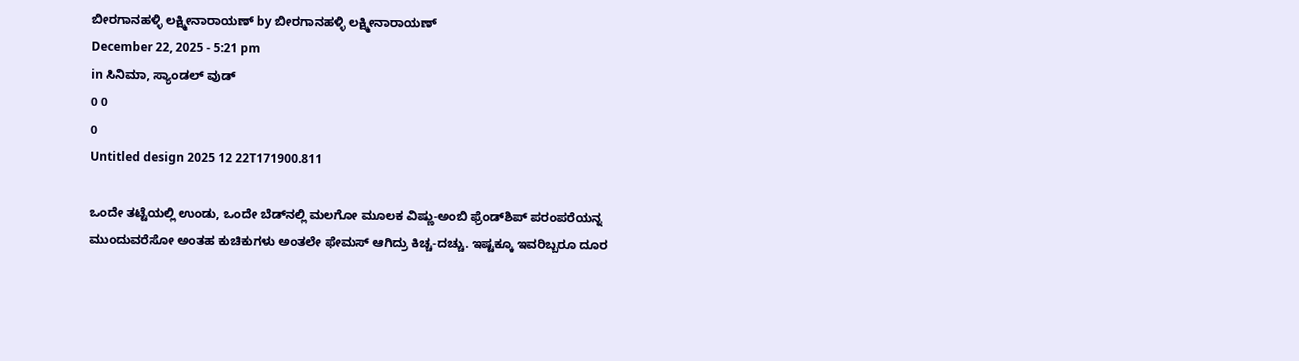ಬೀರಗಾನಹಳ್ಳಿ ಲಕ್ಷ್ಮೀನಾರಾಯಣ್ by ಬೀರಗಾನಹಳ್ಳಿ ಲಕ್ಷ್ಮೀನಾರಾಯಣ್
December 22, 2025 - 5:21 pm
in ಸಿನಿಮಾ, ಸ್ಯಾಂಡಲ್ ವುಡ್
0 0
0
Untitled design 2025 12 22T171900.811

ಒಂದೇ ತಟ್ಟೆಯಲ್ಲಿ ಉಂಡು, ಒಂದೇ ಬೆಡ್‌‌ನಲ್ಲಿ ಮಲಗೋ ಮೂಲಕ ವಿಷ್ಣು-ಅಂಬಿ ಫ್ರೆಂಡ್‌ಶಿಪ್ ಪರಂಪರೆಯನ್ನ ಮುಂದುವರೆಸೋ ಅಂತಹ ಕುಚಿಕುಗಳು ಅಂತಲೇ ಫೇಮಸ್ ಆಗಿದ್ರು ಕಿಚ್ಚ-ದಚ್ಚು. ಇಷ್ಟಕ್ಕೂ ಇವರಿಬ್ಬರೂ ದೂರ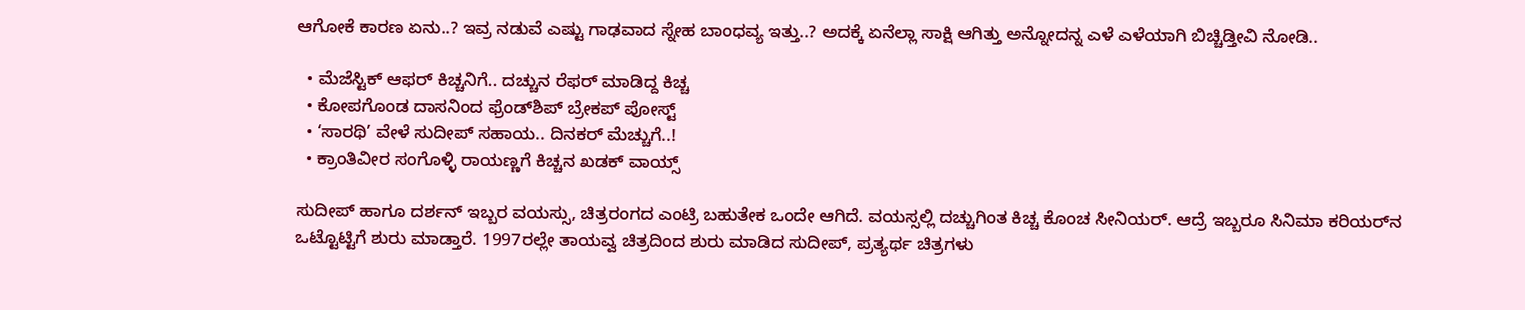ಆಗೋಕೆ ಕಾರಣ ಏನು..? ಇವ್ರ ನಡುವೆ ಎಷ್ಟು ಗಾಢವಾದ ಸ್ನೇಹ ಬಾಂಧವ್ಯ ಇತ್ತು..? ಅದಕ್ಕೆ ಏನೆಲ್ಲಾ ಸಾಕ್ಷಿ ಆಗಿತ್ತು ಅನ್ನೋದನ್ನ ಎಳೆ ಎಳೆಯಾಗಿ ಬಿಚ್ಚಿಡ್ತೀವಿ ನೋಡಿ..

  • ಮೆಜೆಸ್ಟಿಕ್‌‌‌ ಆಫರ್ ಕಿಚ್ಚನಿಗೆ.. ದಚ್ಚುನ ರೆಫರ್ ಮಾಡಿದ್ದ ಕಿಚ್ಚ
  • ಕೋಪಗೊಂಡ ದಾಸನಿಂದ ಫ್ರೆಂಡ್‌ಶಿಪ್ ಬ್ರೇಕಪ್ ಪೋಸ್ಟ್
  • ‘ಸಾರಥಿ’ ವೇಳೆ ಸುದೀಪ್ ಸಹಾಯ.. ದಿನಕರ್ ಮೆಚ್ಚುಗೆ..!
  • ಕ್ರಾಂತಿವೀರ ಸಂಗೊಳ್ಳಿ ರಾಯಣ್ಣಗೆ ಕಿಚ್ಚನ ಖಡಕ್ ವಾಯ್ಸ್

ಸುದೀಪ್ ಹಾಗೂ ದರ್ಶನ್ ಇಬ್ಬರ ವಯಸ್ಸು, ಚಿತ್ರರಂಗದ ಎಂಟ್ರಿ ಬಹುತೇಕ ಒಂದೇ ಆಗಿದೆ. ವಯಸ್ಸಲ್ಲಿ ದಚ್ಚುಗಿಂತ ಕಿಚ್ಚ ಕೊಂಚ ಸೀನಿಯರ್. ಆದ್ರೆ ಇಬ್ಬರೂ ಸಿನಿಮಾ ಕರಿಯರ್‌‌ನ ಒಟ್ಟೊಟ್ಟಿಗೆ ಶುರು ಮಾಡ್ತಾರೆ. 1997ರಲ್ಲೇ ತಾಯವ್ವ ಚಿತ್ರದಿಂದ ಶುರು ಮಾಡಿದ ಸುದೀಪ್, ಪ್ರತ್ಯರ್ಥ ಚಿತ್ರಗಳು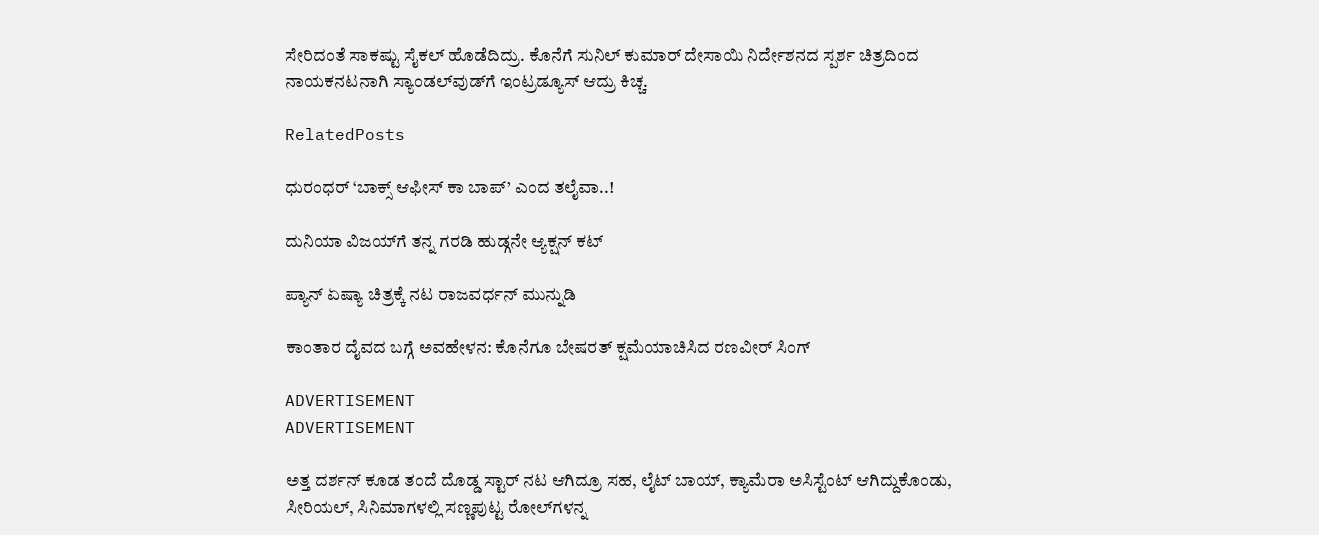ಸೇರಿದಂತೆ ಸಾಕಷ್ಟು ಸೈಕಲ್ ಹೊಡೆದಿದ್ರು. ಕೊನೆಗೆ ಸುನಿಲ್ ಕುಮಾರ್ ದೇಸಾಯಿ ನಿರ್ದೇಶನದ ಸ್ಪರ್ಶ ಚಿತ್ರದಿಂದ ನಾಯಕನಟನಾಗಿ ಸ್ಯಾಂಡಲ್‌ವುಡ್‌ಗೆ ಇಂಟ್ರಡ್ಯೂಸ್ ಆದ್ರು ಕಿಚ್ಚ.

RelatedPosts

ಧುರಂಧರ್ ‘ಬಾಕ್ಸ್ ಆಫೀಸ್‌ ಕಾ ಬಾಪ್’ ಎಂದ ತಲೈವಾ..!

ದುನಿಯಾ ವಿಜಯ್‌ಗೆ ತನ್ನ ಗರಡಿ ಹುಡ್ಗನೇ ಆ್ಯಕ್ಷನ್ ಕಟ್

ಪ್ಯಾನ್ ಏಷ್ಯಾ ಚಿತ್ರಕ್ಕೆ ನಟ ರಾಜವರ್ಧನ್ ಮುನ್ನುಡಿ

ಕಾಂತಾರ ದೈವದ ಬಗ್ಗೆ ಅವಹೇಳನ: ಕೊನೆಗೂ ಬೇಷರತ್ ಕ್ಷಮೆಯಾಚಿಸಿದ ರಣವೀರ್ ಸಿಂಗ್

ADVERTISEMENT
ADVERTISEMENT

ಅತ್ತ ದರ್ಶನ್ ಕೂಡ ತಂದೆ ದೊಡ್ಡ ಸ್ಟಾರ್ ನಟ ಆಗಿದ್ರೂ ಸಹ, ಲೈಟ್ ಬಾಯ್, ಕ್ಯಾಮೆರಾ ಅಸಿಸ್ಟೆಂಟ್ ಆಗಿದ್ದುಕೊಂಡು, ಸೀರಿಯಲ್, ಸಿನಿಮಾಗಳಲ್ಲಿ ಸಣ್ಣಪುಟ್ಟ ರೋಲ್‌‌ಗಳನ್ನ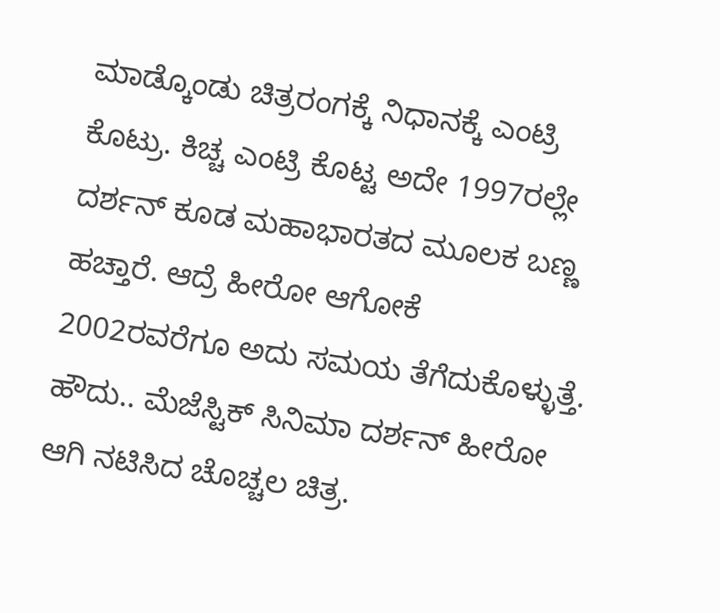ಮಾಡ್ಕೊಂಡು ಚಿತ್ರರಂಗಕ್ಕೆ ನಿಧಾನಕ್ಕೆ ಎಂಟ್ರಿ ಕೊಟ್ರು. ಕಿಚ್ಚ ಎಂಟ್ರಿ ಕೊಟ್ಟ ಅದೇ 1997ರಲ್ಲೇ ದರ್ಶನ್ ಕೂಡ ಮಹಾಭಾರತದ ಮೂಲಕ ಬಣ್ಣ ಹಚ್ತಾರೆ. ಆದ್ರೆ ಹೀರೋ ಆಗೋಕೆ 2002ರವರೆಗೂ ಅದು ಸಮಯ ತೆಗೆದುಕೊಳ್ಳುತ್ತೆ. ಹೌದು.. ಮೆಜೆಸ್ಟಿಕ್ ಸಿನಿಮಾ ದರ್ಶನ್ ಹೀರೋ ಆಗಿ ನಟಿಸಿದ ಚೊಚ್ಚಲ ಚಿತ್ರ.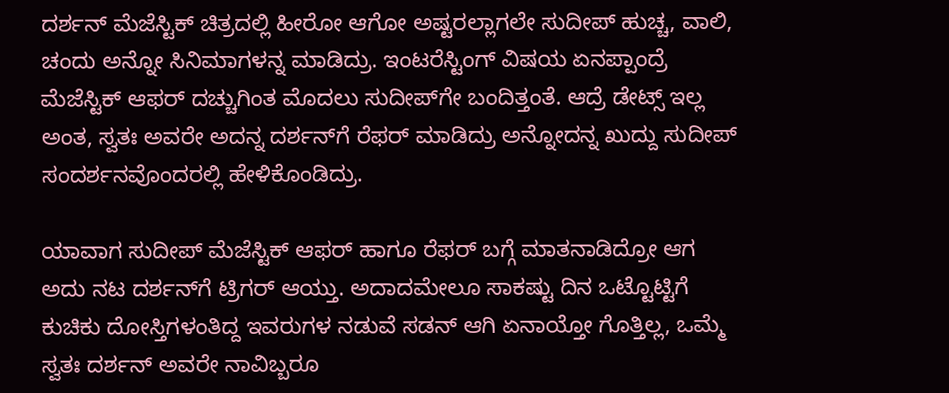ದರ್ಶನ್ ಮೆಜೆಸ್ಟಿಕ್ ಚಿತ್ರದಲ್ಲಿ ಹೀರೋ ಆಗೋ ಅಷ್ಟರಲ್ಲಾಗಲೇ ಸುದೀಪ್ ಹುಚ್ಚ, ವಾಲಿ, ಚಂದು ಅನ್ನೋ ಸಿನಿಮಾಗಳನ್ನ ಮಾಡಿದ್ರು. ಇಂಟರೆಸ್ಟಿಂಗ್ ವಿಷಯ ಏನಪ್ಪಾಂದ್ರೆ ಮೆಜೆಸ್ಟಿಕ್ ಆಫರ್ ದಚ್ಚುಗಿಂತ ಮೊದಲು ಸುದೀಪ್‌ಗೇ ಬಂದಿತ್ತಂತೆ. ಆದ್ರೆ ಡೇಟ್ಸ್ ಇಲ್ಲ ಅಂತ, ಸ್ವತಃ ಅವರೇ ಅದನ್ನ ದರ್ಶನ್‌ಗೆ ರೆಫರ್ ಮಾಡಿದ್ರು ಅನ್ನೋದನ್ನ ಖುದ್ದು ಸುದೀಪ್ ಸಂದರ್ಶನವೊಂದರಲ್ಲಿ ಹೇಳಿಕೊಂಡಿದ್ರು.

ಯಾವಾಗ ಸುದೀಪ್ ಮೆಜೆಸ್ಟಿಕ್ ಆಫರ್ ಹಾಗೂ ರೆಫರ್ ಬಗ್ಗೆ ಮಾತನಾಡಿದ್ರೋ ಆಗ ಅದು ನಟ ದರ್ಶನ್‌ಗೆ ಟ್ರಿಗರ್ ಆಯ್ತು. ಅದಾದಮೇಲೂ ಸಾಕಷ್ಟು ದಿನ ಒಟ್ಟೊಟ್ಟಿಗೆ ಕುಚಿಕು ದೋಸ್ತಿಗಳಂತಿದ್ದ ಇವರುಗಳ ನಡುವೆ ಸಡನ್ ಆಗಿ ಏನಾಯ್ತೋ ಗೊತ್ತಿಲ್ಲ, ಒಮ್ಮೆ ಸ್ವತಃ ದರ್ಶನ್ ಅವರೇ ನಾವಿಬ್ಬರೂ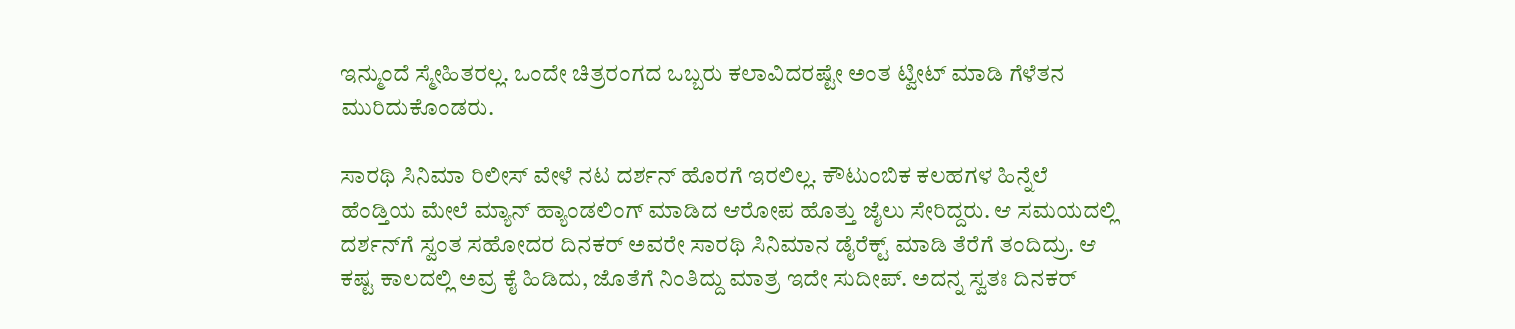ಇನ್ಮುಂದೆ ಸ್ಮೇಹಿತರಲ್ಲ. ಒಂದೇ ಚಿತ್ರರಂಗದ ಒಬ್ಬರು ಕಲಾವಿದರಷ್ಟೇ ಅಂತ ಟ್ವೀಟ್‌ ಮಾಡಿ ಗೆಳೆತನ ಮುರಿದುಕೊಂಡರು.

ಸಾರಥಿ ಸಿನಿಮಾ ರಿಲೀಸ್‌‌ ವೇಳೆ ನಟ ದರ್ಶನ್ ಹೊರಗೆ ಇರಲಿಲ್ಲ. ಕೌಟುಂಬಿಕ ಕಲಹಗಳ ಹಿನ್ನೆಲೆ ಹೆಂಡ್ತಿಯ ಮೇಲೆ ಮ್ಯಾನ್ ಹ್ಯಾಂಡಲಿಂಗ್ ಮಾಡಿದ ಆರೋಪ ಹೊತ್ತು ಜೈಲು ಸೇರಿದ್ದರು. ಆ ಸಮಯದಲ್ಲಿ ದರ್ಶನ್‌ಗೆ ಸ್ವಂತ ಸಹೋದರ ದಿನಕರ್ ಅವರೇ ಸಾರಥಿ ಸಿನಿಮಾನ ಡೈರೆಕ್ಟ್ ಮಾಡಿ ತೆರೆಗೆ ತಂದಿದ್ರು. ಆ ಕಷ್ಟ ಕಾಲದಲ್ಲಿ ಅವ್ರ ಕೈ ಹಿಡಿದು, ಜೊತೆಗೆ ನಿಂತಿದ್ದು ಮಾತ್ರ ಇದೇ ಸುದೀಪ್. ಅದನ್ನ ಸ್ವತಃ ದಿನಕರ್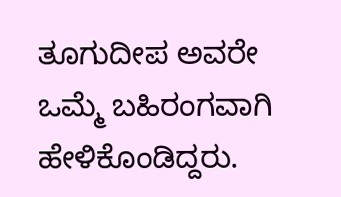ತೂಗುದೀಪ ಅವರೇ ಒಮ್ಮೆ ಬಹಿರಂಗವಾಗಿ ಹೇಳಿಕೊಂಡಿದ್ದರು.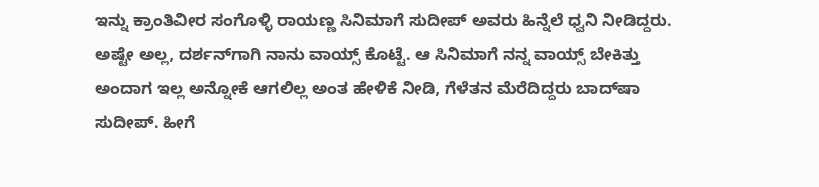ಇನ್ನು ಕ್ರಾಂತಿವೀರ ಸಂಗೊಳ್ಳಿ ರಾಯಣ್ಣ ಸಿನಿಮಾಗೆ ಸುದೀಪ್ ಅವರು ಹಿನ್ನೆಲೆ ಧ್ವನಿ ನೀಡಿದ್ದರು. ಅಷ್ಟೇ ಅಲ್ಲ, ದರ್ಶನ್‌ಗಾಗಿ ನಾನು ವಾಯ್ಸ್ ಕೊಟ್ಟೆ. ಆ ಸಿನಿಮಾಗೆ ನನ್ನ ವಾಯ್ಸ್ ಬೇಕಿತ್ತು ಅಂದಾಗ ಇಲ್ಲ ಅನ್ನೋಕೆ ಆಗಲಿಲ್ಲ ಅಂತ ಹೇಳಿಕೆ ನೀಡಿ, ಗೆಳೆತನ ಮೆರೆದಿದ್ದರು ಬಾದ್‌ಷಾ ಸುದೀಪ್. ಹೀಗೆ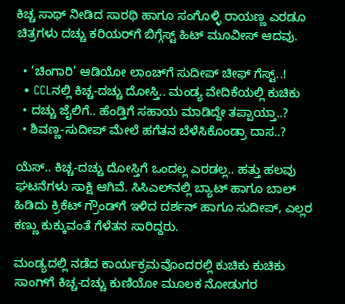ಕಿಚ್ಚ ಸಾಥ್ ನೀಡಿದ ಸಾರಥಿ ಹಾಗೂ ಸಂಗೊಳ್ಳಿ ರಾಯಣ್ಣ ಎರಡೂ ಚಿತ್ರಗಳು ದಚ್ಚು ಕರಿಯರ್‌ಗೆ ಬಿಗ್ಗೆಸ್ಟ್ ಹಿಟ್ ಮೂವೀಸ್ ಆದವು.

  • ‘ಚಿಂಗಾರಿ’ ಆಡಿಯೋ ಲಾಂಚ್‌ಗೆ ಸುದೀಪ್ ಚೀಫ್ ಗೆಸ್ಟ್..!
  • CCLನಲ್ಲಿ ಕಿಚ್ಚ-ದಚ್ಚು ದೋಸ್ತಿ.. ಮಂಡ್ಯ ವೇದಿಕೆಯಲ್ಲಿ ಕುಚಿಕು
  • ದಚ್ಚು ಜೈಲಿಗೆ.. ಹೆಂಡ್ತಿಗೆ ಸಹಾಯ ಮಾಡಿದ್ದೇ ತಪ್ಪಾಯ್ತಾ..?
  • ಶಿವಣ್ಣ-ಸುದೀಪ್ ಮೇಲೆ ಹಗೆತನ ಬೆಳೆಸಿಕೊಂಡ್ರಾ ದಾಸ..?

ಯೆಸ್.. ಕಿಚ್ಚ-ದಚ್ಚು ದೋಸ್ತಿಗೆ ಒಂದಲ್ಲ ಎರಡಲ್ಲ.. ಹತ್ತು ಹಲವು ಘಟನೆಗಳು ಸಾಕ್ಷಿ ಆಗಿವೆ. ಸಿಸಿಎಲ್‌‌ನಲ್ಲಿ ಬ್ಯಾಟ್ ಹಾಗೂ ಬಾಲ್ ಹಿಡಿದು ಕ್ರಿಕೆಟ್ ಗ್ರೌಂಡ್‌ಗೆ ಇಳಿದ ದರ್ಶನ್ ಹಾಗೂ ಸುದೀಪ್, ಎಲ್ಲರ ಕಣ್ಣು ಕುಕ್ಕುವಂತೆ ಗೆಳೆತನ ಸಾರಿದ್ದರು.

ಮಂಡ್ಯದಲ್ಲಿ ನಡೆದ ಕಾರ್ಯಕ್ರಮವೊಂದರಲ್ಲಿ ಕುಚಿಕು ಕುಚಿಕು ಸಾಂಗ್‌ಗೆ ಕಿಚ್ಚ-ದಚ್ಚು ಕುಣಿಯೋ ಮೂಲಕ ನೋಡುಗರ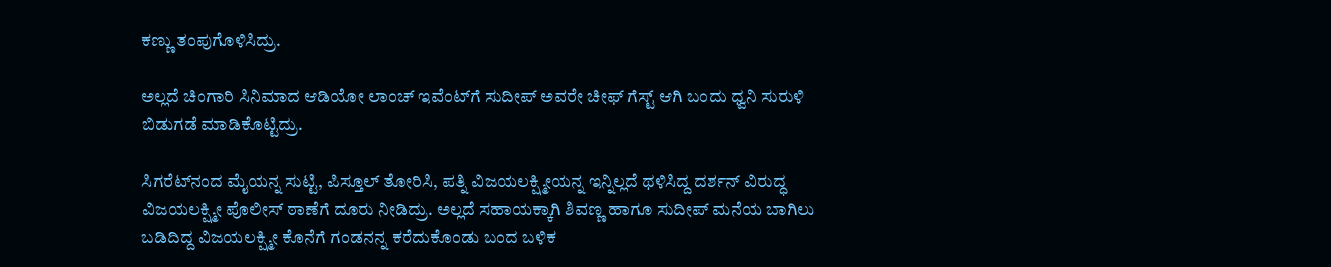ಕಣ್ಣು ತಂಪುಗೊಳಿಸಿದ್ರು.

ಅಲ್ಲದೆ ಚಿಂಗಾರಿ ಸಿನಿಮಾದ ಆಡಿಯೋ ಲಾಂಚ್‌ ಇವೆಂಟ್‌ಗೆ ಸುದೀಪ್ ಅವರೇ ಚೀಫ್ ಗೆಸ್ಟ್ ಆಗಿ ಬಂದು ಧ್ವನಿ ಸುರುಳಿ ಬಿಡುಗಡೆ ಮಾಡಿಕೊಟ್ಟಿದ್ರು.

ಸಿಗರೆಟ್‌‌ನಂದ ಮೈಯನ್ನ ಸುಟ್ಟಿ, ಪಿಸ್ತೂಲ್ ತೋರಿಸಿ, ಪತ್ನಿ ವಿಜಯಲಕ್ಷ್ಮೀಯನ್ನ ಇನ್ನಿಲ್ಲದೆ ಥಳಿಸಿದ್ದ ದರ್ಶನ್ ವಿರುದ್ಧ ವಿಜಯಲಕ್ಷ್ಮೀ ಪೊಲೀಸ್ ಠಾಣೆಗೆ ದೂರು ನೀಡಿದ್ರು. ಅಲ್ಲದೆ ಸಹಾಯಕ್ಕಾಗಿ ಶಿವಣ್ಣ ಹಾಗೂ ಸುದೀಪ್ ಮನೆಯ ಬಾಗಿಲು ಬಡಿದಿದ್ದ ವಿಜಯಲಕ್ಷ್ಮೀ ಕೊನೆಗೆ ಗಂಡನನ್ನ ಕರೆದುಕೊಂಡು ಬಂದ ಬಳಿಕ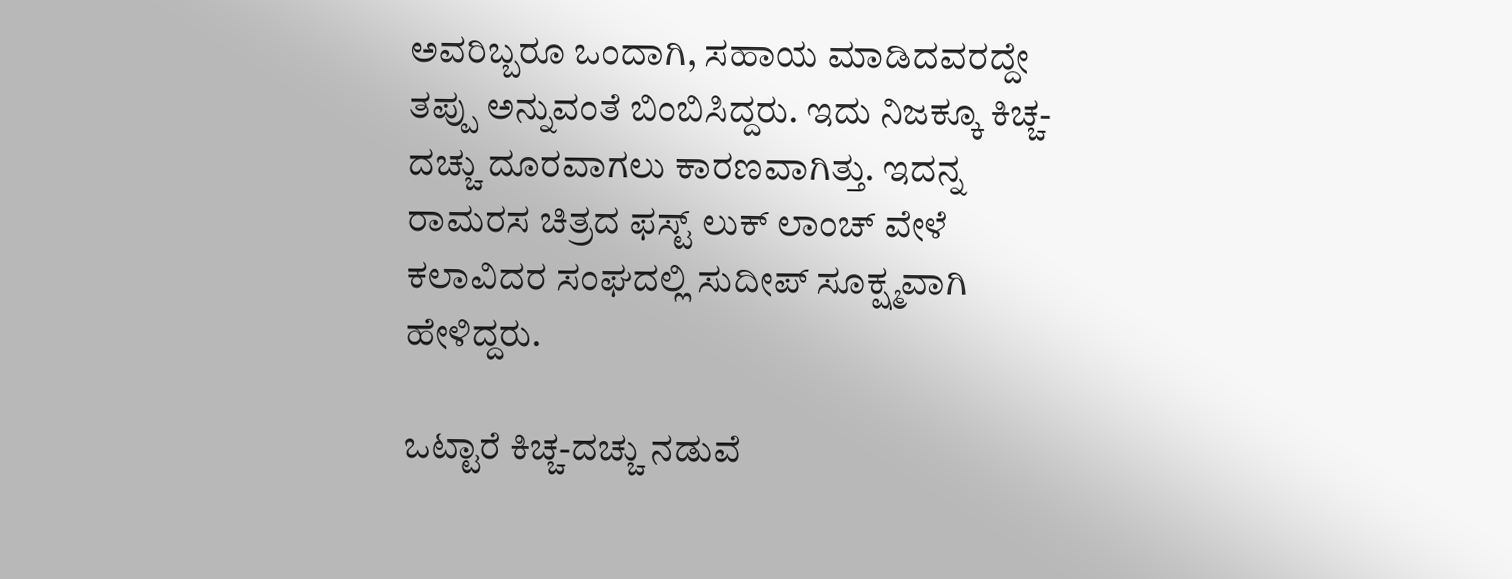ಅವರಿಬ್ಬರೂ ಒಂದಾಗಿ, ಸಹಾಯ ಮಾಡಿದವರದ್ದೇ ತಪ್ಪು ಅನ್ನುವಂತೆ ಬಿಂಬಿಸಿದ್ದರು. ಇದು ನಿಜಕ್ಕೂ ಕಿಚ್ಚ-ದಚ್ಚು ದೂರವಾಗಲು ಕಾರಣವಾಗಿತ್ತು. ಇದನ್ನ ರಾಮರಸ ಚಿತ್ರದ ಫಸ್ಟ್ ಲುಕ್ ಲಾಂಚ್ ವೇಳೆ ಕಲಾವಿದರ ಸಂಘದಲ್ಲಿ ಸುದೀಪ್ ಸೂಕ್ಷ್ಮವಾಗಿ ಹೇಳಿದ್ದರು.

ಒಟ್ಟಾರೆ ಕಿಚ್ಚ-ದಚ್ಚು ನಡುವೆ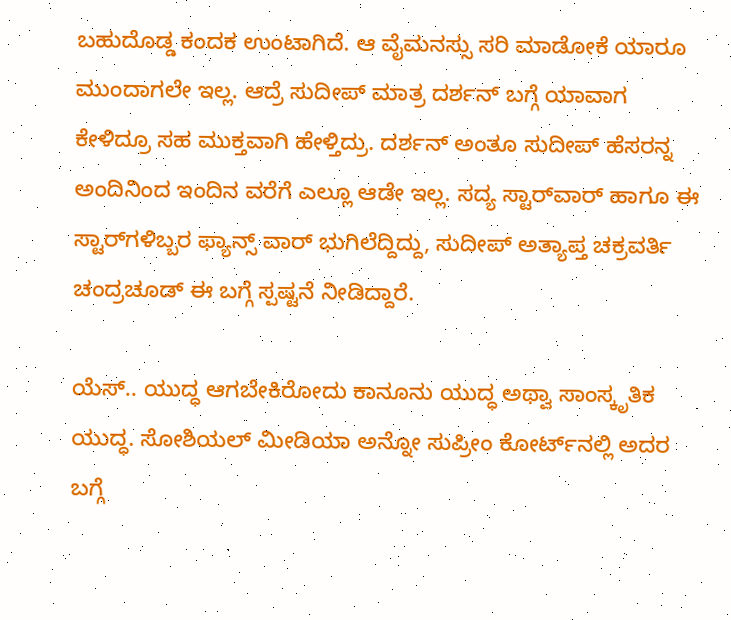ಬಹುದೊಡ್ಡ ಕಂದಕ ಉಂಟಾಗಿದೆ. ಆ ವೈಮನಸ್ಸು ಸರಿ ಮಾಡೋಕೆ ಯಾರೂ ಮುಂದಾಗಲೇ ಇಲ್ಲ. ಆದ್ರೆ ಸುದೀಪ್ ಮಾತ್ರ ದರ್ಶನ್ ಬಗ್ಗೆ ಯಾವಾಗ ಕೇಳಿದ್ರೂ ಸಹ ಮುಕ್ತವಾಗಿ ಹೇಳ್ತಿದ್ರು. ದರ್ಶನ್ ಅಂತೂ ಸುದೀಪ್ ಹೆಸರನ್ನ ಅಂದಿನಿಂದ ಇಂದಿನ ವರೆಗೆ ಎಲ್ಲೂ ಆಡೇ ಇಲ್ಲ. ಸದ್ಯ ಸ್ಟಾರ್‌ವಾರ್ ಹಾಗೂ ಈ ಸ್ಟಾರ್‌‌ಗಳಿಬ್ಬರ ಫ್ಯಾನ್ಸ್ ವಾರ್ ಭುಗಿಲೆದ್ದಿದ್ದು, ಸುದೀಪ್ ಅತ್ಯಾಪ್ತ ಚಕ್ರವರ್ತಿ ಚಂದ್ರಚೂಡ್ ಈ ಬಗ್ಗೆ ಸ್ಪಷ್ಟನೆ ನೀಡಿದ್ದಾರೆ.

ಯೆಸ್.. ಯುದ್ಧ ಆಗಬೇಕಿರೋದು ಕಾನೂನು ಯುದ್ಧ ಅಥ್ವಾ ಸಾಂಸ್ಕೃತಿಕ ಯುದ್ಧ. ಸೋಶಿಯಲ್ ಮೀಡಿಯಾ ಅನ್ನೋ ಸುಪ್ರೀಂ ಕೋರ್ಟ್‌ನಲ್ಲಿ ಅದರ ಬಗ್ಗೆ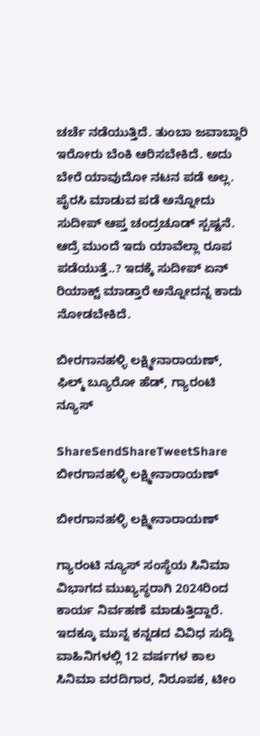ಚರ್ಚೆ ನಡೆಯುತ್ತಿದೆ. ತುಂಬಾ ಜವಾಬ್ದಾರಿ ಇರೋರು ಬೆಂಕಿ ಆರಿಸಬೇಕಿದೆ. ಅದು ಬೇರೆ ಯಾವುದೋ ನಟನ ಪಡೆ ಅಲ್ಲ. ಪೈರಸಿ ಮಾಡುವ ಪಡೆ ಅನ್ನೋದು ಸುದೀಪ್ ಆಪ್ತ ಚಂದ್ರಚೂಡ್ ಸ್ಪಷ್ಟನೆ. ಆದ್ರೆ ಮುಂದೆ ಇದು ಯಾವೆಲ್ಲಾ ರೂಪ ಪಡೆಯುತ್ತೆ..? ಇದಕ್ಕೆ ಸುದೀಪ್ ಏನ್ ರಿಯಾಕ್ಟ್ ಮಾಡ್ತಾರೆ ಅನ್ನೋದನ್ನ ಕಾದು ನೋಡಬೇಕಿದೆ.

ಬೀರಗಾನಹಳ್ಳಿ ಲಕ್ಷ್ಮೀನಾರಾಯಣ್, ಫಿಲ್ಮ್ ಬ್ಯೂರೋ ಹೆಡ್, ಗ್ಯಾರಂಟಿ ನ್ಯೂಸ್

ShareSendShareTweetShare
ಬೀರಗಾನಹಳ್ಳಿ ಲಕ್ಷ್ಮೀನಾರಾಯಣ್

ಬೀರಗಾನಹಳ್ಳಿ ಲಕ್ಷ್ಮೀನಾರಾಯಣ್

ಗ್ಯಾರಂಟಿ ನ್ಯೂಸ್ ಸಂಸ್ಥೆಯ ಸಿನಿಮಾ ವಿಭಾಗದ ಮುಖ್ಯಸ್ಥರಾಗಿ 2024ರಿಂದ ಕಾರ್ಯ ನಿರ್ವಹಣೆ ಮಾಡುತ್ತಿದ್ದಾರೆ. ಇದಕ್ಕೂ ಮುನ್ನ ಕನ್ನಡದ ವಿವಿಧ ಸುದ್ದಿ ವಾಹಿನಿಗಳಲ್ಲಿ 12 ವರ್ಷಗಳ ಕಾಲ ಸಿನಿಮಾ ವರದಿಗಾರ, ನಿರೂಪಕ, ಟೀಂ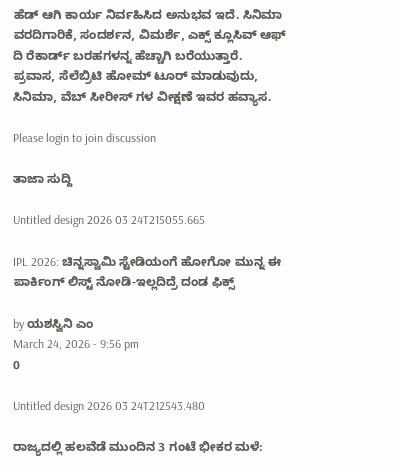ಹೆಡ್ ಆಗಿ ಕಾರ್ಯ ನಿರ್ವಹಿಸಿದ ಅನುಭವ ಇದೆ. ಸಿನಿಮಾ ವರದಿಗಾರಿಕೆ, ಸಂದರ್ಶನ, ವಿಮರ್ಶೆ, ಎಕ್ಸ್ ಕ್ಲೂಸಿವ್ ಆಫ್ ದಿ ರೆಕಾರ್ಡ್ ಬರಹಗಳನ್ನ ಹೆಚ್ಚಾಗಿ ಬರೆಯುತ್ತಾರೆ. ಪ್ರವಾಸ, ಸೆಲೆಬ್ರಿಟಿ ಹೋಮ್ ಟೂರ್ ಮಾಡುವುದು, ಸಿನಿಮಾ, ವೆಬ್ ಸೀರೀಸ್ ಗಳ ವೀಕ್ಷಣೆ ಇವರ ಹವ್ಯಾಸ.

Please login to join discussion

ತಾಜಾ ಸುದ್ದಿ

Untitled design 2026 03 24T215055.665

IPL 2026: ಚಿನ್ನಸ್ವಾಮಿ ಸ್ಟೇಡಿಯಂಗೆ ಹೋಗೋ ಮುನ್ನ ಈ ಪಾರ್ಕಿಂಗ್ ಲಿಸ್ಟ್ ನೋಡಿ-ಇಲ್ಲದಿದ್ರೆ ದಂಡ ಫಿಕ್ಸ್

by ಯಶಸ್ವಿನಿ ಎಂ
March 24, 2026 - 9:56 pm
0

Untitled design 2026 03 24T212543.480

ರಾಜ್ಯದಲ್ಲಿ ಹಲವೆಡೆ ಮುಂದಿನ 3 ಗಂಟೆ ಭೀಕರ ಮಳೆ: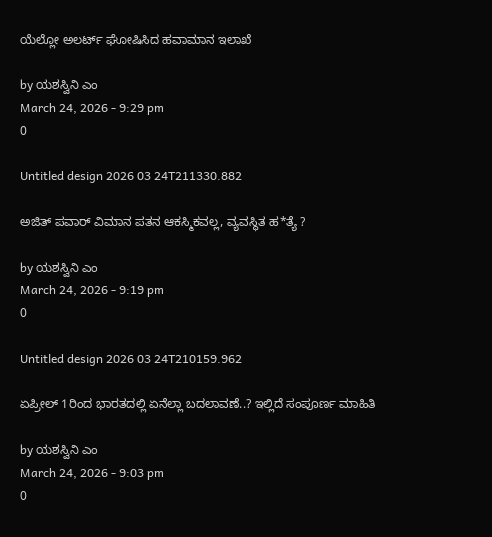ಯೆಲ್ಲೋ ಅಲರ್ಟ್ ಘೋಷಿಸಿದ ಹವಾಮಾನ ಇಲಾಖೆ

by ಯಶಸ್ವಿನಿ ಎಂ
March 24, 2026 - 9:29 pm
0

Untitled design 2026 03 24T211330.882

ಅಜಿತ್ ಪವಾರ್ ವಿಮಾನ ಪತನ ಆಕಸ್ಮಿಕವಲ್ಲ, ವ್ಯವಸ್ಥಿತ ಹ*ತ್ಯೆ ?

by ಯಶಸ್ವಿನಿ ಎಂ
March 24, 2026 - 9:19 pm
0

Untitled design 2026 03 24T210159.962

ಏಪ್ರೀಲ್‌ 1ರಿಂದ ಭಾರತದಲ್ಲಿ ಏನೆಲ್ಲಾ ಬದಲಾವಣೆ..? ಇಲ್ಲಿದೆ ಸಂಪೂರ್ಣ ಮಾಹಿತಿ

by ಯಶಸ್ವಿನಿ ಎಂ
March 24, 2026 - 9:03 pm
0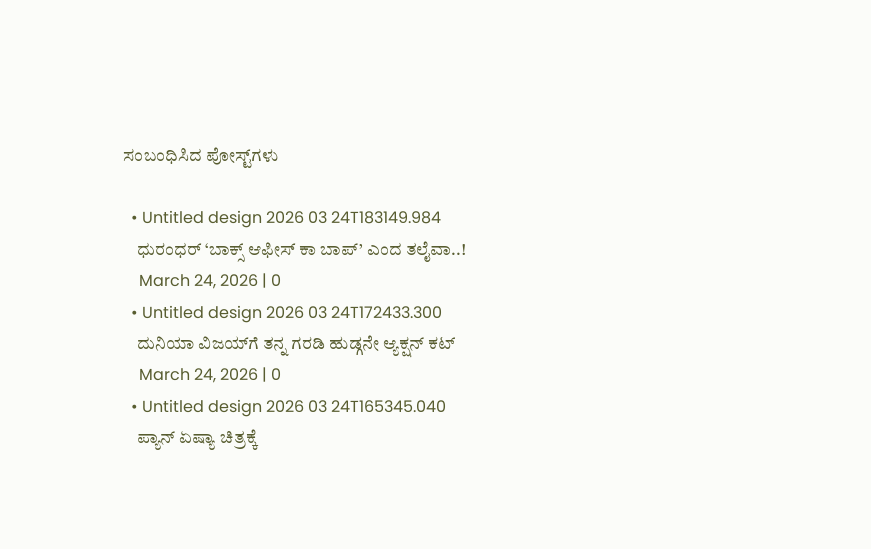ಸಂಬಂಧಿಸಿದ ಪೋಸ್ಟ್‌ಗಳು

  • Untitled design 2026 03 24T183149.984
    ಧುರಂಧರ್ ‘ಬಾಕ್ಸ್ ಆಫೀಸ್‌ ಕಾ ಬಾಪ್’ ಎಂದ ತಲೈವಾ..!
    March 24, 2026 | 0
  • Untitled design 2026 03 24T172433.300
    ದುನಿಯಾ ವಿಜಯ್‌ಗೆ ತನ್ನ ಗರಡಿ ಹುಡ್ಗನೇ ಆ್ಯಕ್ಷನ್ ಕಟ್
    March 24, 2026 | 0
  • Untitled design 2026 03 24T165345.040
    ಪ್ಯಾನ್ ಏಷ್ಯಾ ಚಿತ್ರಕ್ಕೆ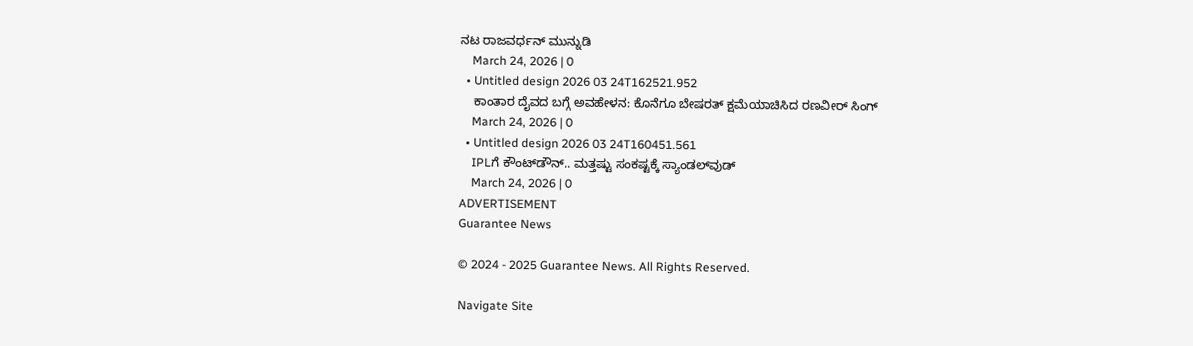ನಟ ರಾಜವರ್ಧನ್ ಮುನ್ನುಡಿ
    March 24, 2026 | 0
  • Untitled design 2026 03 24T162521.952
    ಕಾಂತಾರ ದೈವದ ಬಗ್ಗೆ ಅವಹೇಳನ: ಕೊನೆಗೂ ಬೇಷರತ್ ಕ್ಷಮೆಯಾಚಿಸಿದ ರಣವೀರ್ ಸಿಂಗ್
    March 24, 2026 | 0
  • Untitled design 2026 03 24T160451.561
    IPLಗೆ ಕೌಂಟ್‌ಡೌನ್.. ಮತ್ತಷ್ಟು ಸಂಕಷ್ಟಕ್ಕೆ ಸ್ಯಾಂಡಲ್‌ವುಡ್
    March 24, 2026 | 0
ADVERTISEMENT
Guarantee News

© 2024 - 2025 Guarantee News. All Rights Reserved.

Navigate Site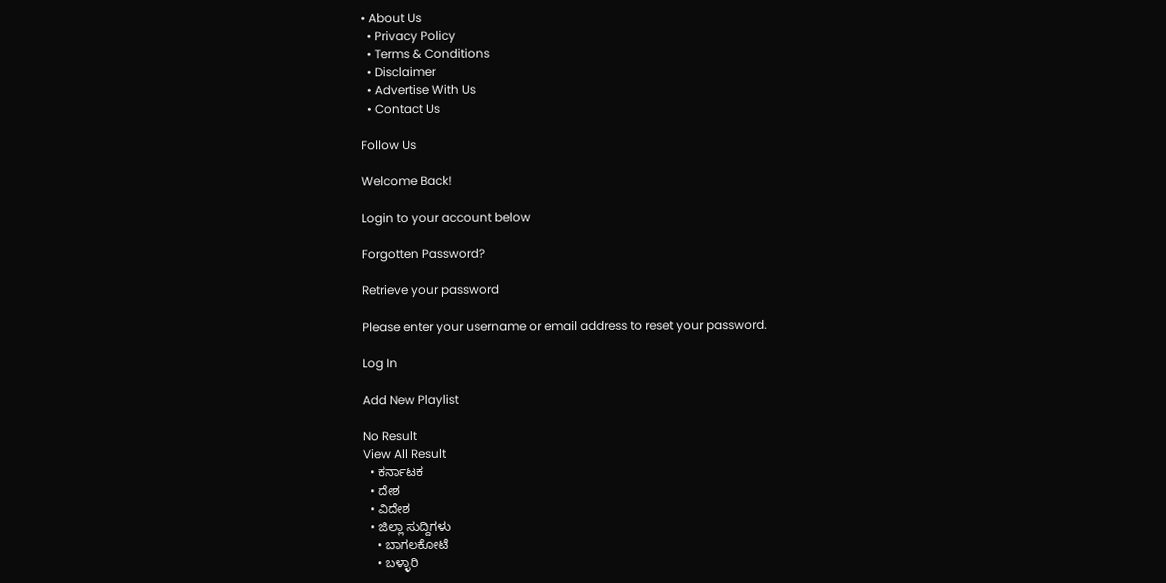• About Us
  • Privacy Policy
  • Terms & Conditions
  • Disclaimer
  • Advertise With Us
  • Contact Us

Follow Us

Welcome Back!

Login to your account below

Forgotten Password?

Retrieve your password

Please enter your username or email address to reset your password.

Log In

Add New Playlist

No Result
View All Result
  • ಕರ್ನಾಟಕ
  • ದೇಶ
  • ವಿದೇಶ
  • ಜಿಲ್ಲಾ ಸುದ್ದಿಗಳು
    • ಬಾಗಲಕೋಟೆ
    • ಬಳ್ಳಾರಿ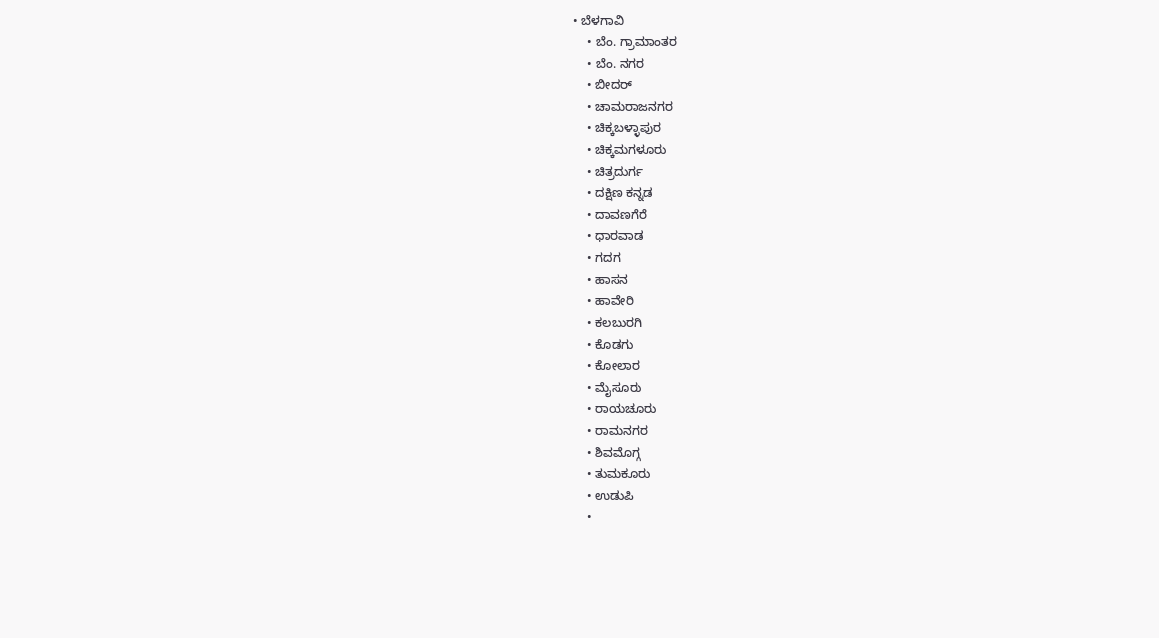• ಬೆಳಗಾವಿ
    • ಬೆಂ. ಗ್ರಾಮಾಂತರ
    • ಬೆಂ. ನಗರ
    • ಬೀದರ್
    • ಚಾಮರಾಜನಗರ
    • ಚಿಕ್ಕಬಳ್ಳಾಪುರ
    • ಚಿಕ್ಕಮಗಳೂರು
    • ಚಿತ್ರದುರ್ಗ
    • ದಕ್ಷಿಣ ಕನ್ನಡ
    • ದಾವಣಗೆರೆ
    • ಧಾರವಾಡ
    • ಗದಗ
    • ಹಾಸನ
    • ಹಾವೇರಿ
    • ಕಲಬುರಗಿ
    • ಕೊಡಗು
    • ಕೋಲಾರ
    • ಮೈಸೂರು
    • ರಾಯಚೂರು
    • ರಾಮನಗರ
    • ಶಿವಮೊಗ್ಗ
    • ತುಮಕೂರು
    • ಉಡುಪಿ
    •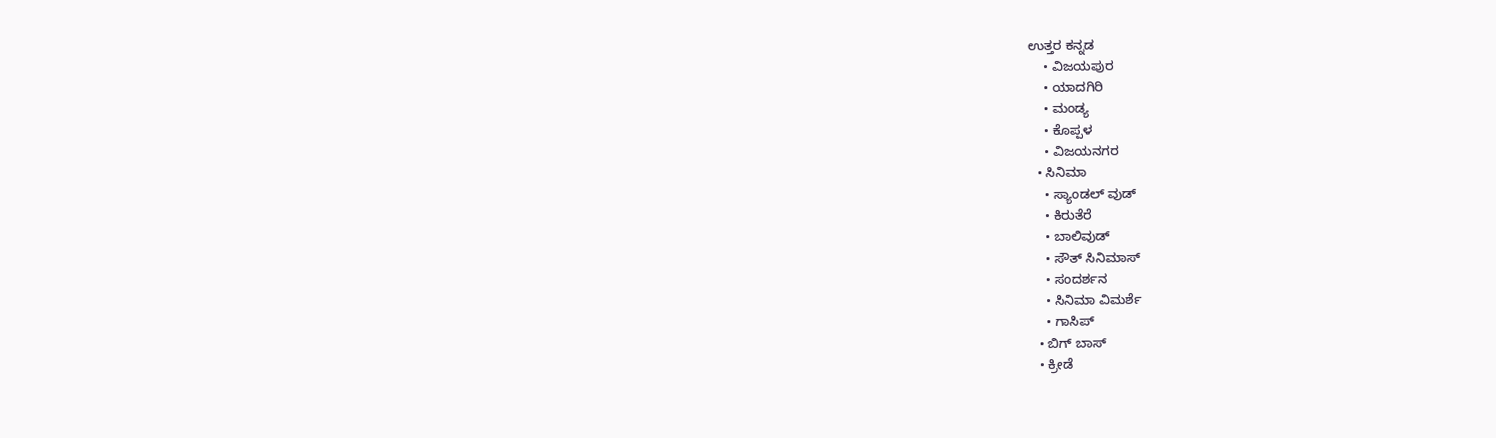ಉತ್ತರ ಕನ್ನಡ
    • ವಿಜಯಪುರ
    • ಯಾದಗಿರಿ
    • ಮಂಡ್ಯ
    • ಕೊಪ್ಪಳ
    • ವಿಜಯನಗರ
  • ಸಿನಿಮಾ
    • ಸ್ಯಾಂಡಲ್ ವುಡ್
    • ಕಿರುತೆರೆ
    • ಬಾಲಿವುಡ್
    • ಸೌತ್ ಸಿನಿಮಾಸ್
    • ಸಂದರ್ಶನ
    • ಸಿನಿಮಾ ವಿಮರ್ಶೆ
    • ಗಾಸಿಪ್
  • ಬಿಗ್ ಬಾಸ್
  • ಕ್ರೀಡೆ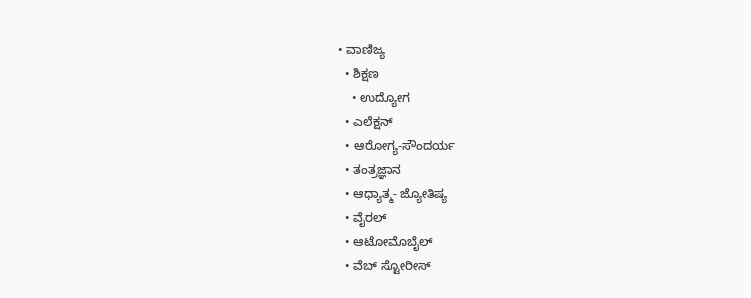• ವಾಣಿಜ್ಯ
  • ಶಿಕ್ಷಣ
    • ಉದ್ಯೋಗ
  • ಎಲೆಕ್ಷನ್
  • ಆರೋಗ್ಯ-ಸೌಂದರ್ಯ
  • ತಂತ್ರಜ್ಞಾನ
  • ಆಧ್ಯಾತ್ಮ- ಜ್ಯೋತಿಷ್ಯ
  • ವೈರಲ್
  • ಆಟೋಮೊಬೈಲ್
  • ವೆಬ್ ಸ್ಟೋರೀಸ್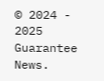© 2024 - 2025 Guarantee News.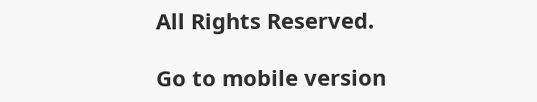All Rights Reserved.

Go to mobile version